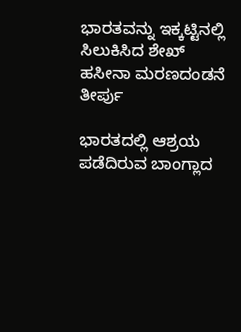ಭಾರತವನ್ನು ಇಕ್ಕಟ್ಟಿನಲ್ಲಿ ಸಿಲುಕಿಸಿದ ಶೇಖ್‌ ಹಸೀನಾ ಮರಣದಂಡನೆ ತೀರ್ಪು

ಭಾರತದಲ್ಲಿ ಆಶ್ರಯ ಪಡೆದಿರುವ ಬಾಂಗ್ಲಾದ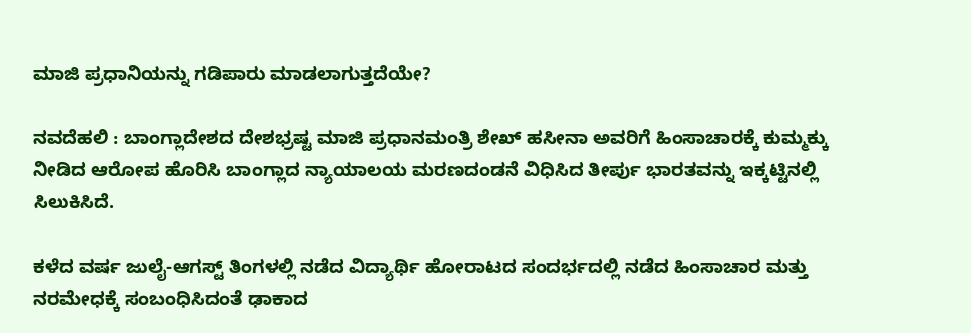ಮಾಜಿ ಪ್ರಧಾನಿಯನ್ನು ಗಡಿಪಾರು ಮಾಡಲಾಗುತ್ತದೆಯೇ?

ನವದೆಹಲಿ : ಬಾಂಗ್ಲಾದೇಶದ ದೇಶಭ್ರಷ್ಟ ಮಾಜಿ ಪ್ರಧಾನಮಂತ್ರಿ ಶೇಖ್ ಹಸೀನಾ ಅವರಿಗೆ ಹಿಂಸಾಚಾರಕ್ಕೆ ಕುಮ್ಮಕ್ಕು ನೀಡಿದ ಆರೋಪ ಹೊರಿಸಿ ಬಾಂಗ್ಲಾದ ನ್ಯಾಯಾಲಯ ಮರಣದಂಡನೆ ವಿಧಿಸಿದ ತೀರ್ಪು ಭಾರತವನ್ನು ಇಕ್ಕಟ್ಟಿನಲ್ಲಿ ಸಿಲುಕಿಸಿದೆ.

ಕಳೆದ ವರ್ಷ ಜುಲೈ-ಆಗಸ್ಟ್ ತಿಂಗಳಲ್ಲಿ ನಡೆದ ವಿದ್ಯಾರ್ಥಿ ಹೋರಾಟದ ಸಂದರ್ಭದಲ್ಲಿ ನಡೆದ ಹಿಂಸಾಚಾರ ಮತ್ತು ನರಮೇಧಕ್ಕೆ ಸಂಬಂಧಿಸಿದಂತೆ ಢಾಕಾದ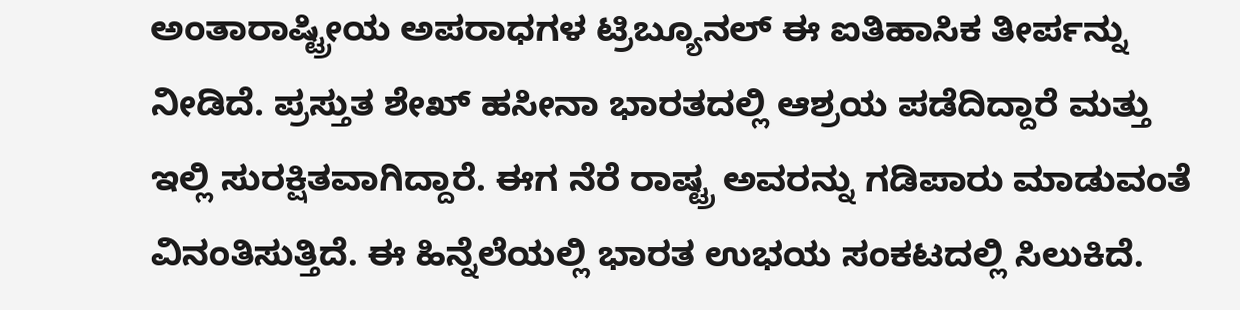ಅಂತಾರಾಷ್ಟ್ರೀಯ ಅಪರಾಧಗಳ ಟ್ರಿಬ್ಯೂನಲ್‌ ಈ ಐತಿಹಾಸಿಕ ತೀರ್ಪನ್ನು ನೀಡಿದೆ. ಪ್ರಸ್ತುತ ಶೇಖ್‌ ಹಸೀನಾ ಭಾರತದಲ್ಲಿ ಆಶ್ರಯ ಪಡೆದಿದ್ದಾರೆ ಮತ್ತು ಇಲ್ಲಿ ಸುರಕ್ಷಿತವಾಗಿದ್ದಾರೆ. ಈಗ ನೆರೆ ರಾಷ್ಟ್ರ ಅವರನ್ನು ಗಡಿಪಾರು ಮಾಡುವಂತೆ ವಿನಂತಿಸುತ್ತಿದೆ. ಈ ಹಿನ್ನೆಲೆಯಲ್ಲಿ ಭಾರತ ಉಭಯ ಸಂಕಟದಲ್ಲಿ ಸಿಲುಕಿದೆ.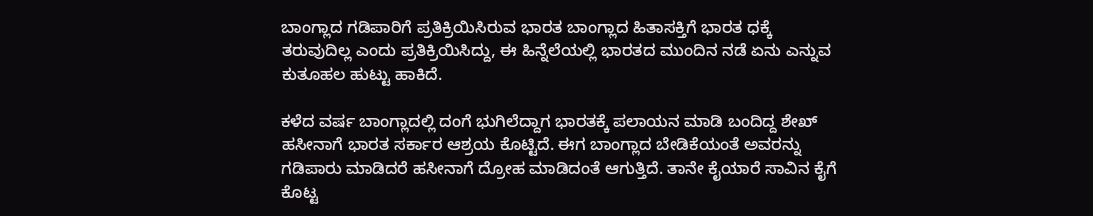ಬಾಂಗ್ಲಾದ ಗಡಿಪಾರಿಗೆ ಪ್ರತಿಕ್ರಿಯಿಸಿರುವ ಭಾರತ ಬಾಂಗ್ಲಾದ ಹಿತಾಸಕ್ತಿಗೆ ಭಾರತ ಧಕ್ಕೆ ತರುವುದಿಲ್ಲ ಎಂದು ಪ್ರತಿಕ್ರಿಯಿಸಿದ್ದು, ಈ ಹಿನ್ನೆಲೆಯಲ್ಲಿ ಭಾರತದ ಮುಂದಿನ ನಡೆ ಏನು ಎನ್ನುವ ಕುತೂಹಲ ಹುಟ್ಟು ಹಾಕಿದೆ.

ಕಳೆದ ವರ್ಷ ಬಾಂಗ್ಲಾದಲ್ಲಿ ದಂಗೆ ಭುಗಿಲೆದ್ದಾಗ ಭಾರತಕ್ಕೆ ಪಲಾಯನ ಮಾಡಿ ಬಂದಿದ್ದ ಶೇಖ್‌ ಹಸೀನಾಗೆ ಭಾರತ ಸರ್ಕಾರ ಆಶ್ರಯ ಕೊಟ್ಟಿದೆ. ಈಗ ಬಾಂಗ್ಲಾದ ಬೇಡಿಕೆಯಂತೆ ಅವರನ್ನು ಗಡಿಪಾರು ಮಾಡಿದರೆ ಹಸೀನಾಗೆ ದ್ರೋಹ ಮಾಡಿದಂತೆ ಆಗುತ್ತಿದೆ. ತಾನೇ ಕೈಯಾರೆ ಸಾವಿನ ಕೈಗೆ ಕೊಟ್ಟ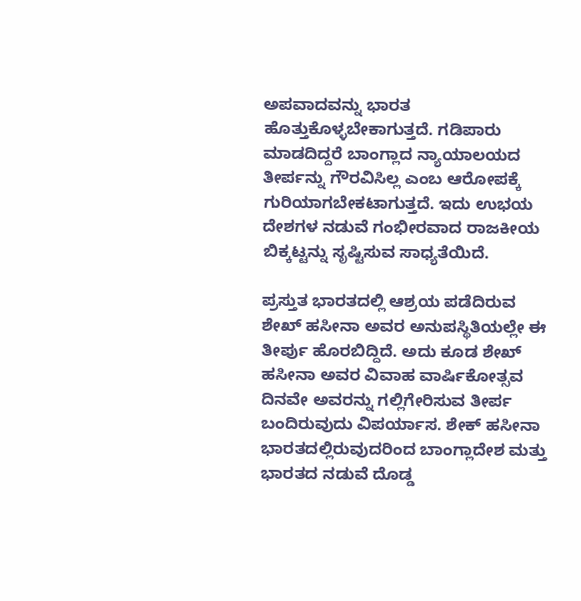ಅಪವಾದವನ್ನು ಭಾರತ ಹೊತ್ತುಕೊಳ್ಳಬೇಕಾಗುತ್ತದೆ. ಗಡಿಪಾರು ಮಾಡದಿದ್ದರೆ ಬಾಂಗ್ಲಾದ ನ್ಯಾಯಾಲಯದ ತೀರ್ಪನ್ನು ಗೌರವಿಸಿಲ್ಲ ಎಂಬ ಆರೋಪಕ್ಕೆ ಗುರಿಯಾಗಬೇಕಟಾಗುತ್ತದೆ. ಇದು ಉಭಯ ದೇಶಗಳ ನಡುವೆ ಗಂಭೀರವಾದ ರಾಜಕೀಯ ಬಿಕ್ಕಟ್ಟನ್ನು ಸೃಷ್ಟಿಸುವ ಸಾಧ್ಯತೆಯಿದೆ.

ಪ್ರಸ್ತುತ ಭಾರತದಲ್ಲಿ ಆಶ್ರಯ ಪಡೆದಿರುವ ಶೇಖ್ ಹಸೀನಾ ಅವರ ಅನುಪಸ್ಥಿತಿಯಲ್ಲೇ ಈ ತೀರ್ಪು ಹೊರಬಿದ್ದಿದೆ. ಅದು ಕೂಡ ಶೇಖ್‌ ಹಸೀನಾ ಅವರ ವಿವಾಹ ವಾರ್ಷಿಕೋತ್ಸವ ದಿನವೇ ಅವರನ್ನು ಗಲ್ಲಿಗೇರಿಸುವ ತೀರ್ಪ ಬಂದಿರುವುದು ವಿಪರ್ಯಾಸ. ಶೇಕ್‌ ಹಸೀನಾ ಭಾರತದಲ್ಲಿರುವುದರಿಂದ ಬಾಂಗ್ಲಾದೇಶ ಮತ್ತು ಭಾರತದ ನಡುವೆ ದೊಡ್ಡ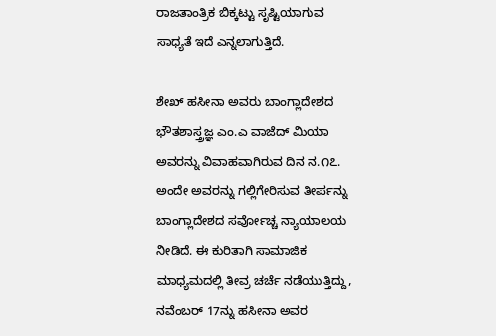ರಾಜತಾಂತ್ರಿಕ ಬಿಕ್ಕಟ್ಟು ಸೃಷ್ಟಿಯಾಗುವ ಸಾಧ್ಯತೆ ಇದೆ ಎನ್ನಲಾಗುತ್ತಿದೆ.

ಶೇಖ್‌ ಹಸೀನಾ ಅವರು ಬಾಂಗ್ಲಾದೇಶದ ಭೌತಶಾಸ್ತ್ರಜ್ಞ ಎಂ.ಎ ವಾಜೆದ್ ಮಿಯಾ ಅವರನ್ನು ವಿವಾಹವಾಗಿರುವ ದಿನ ನ.೧೭. ಅಂದೇ ಅವರನ್ನು ಗಲ್ಲಿಗೇರಿಸುವ ತೀರ್ಪನ್ನು ಬಾಂಗ್ಲಾದೇಶದ ಸರ್ವೋಚ್ಚ ನ್ಯಾಯಾಲಯ ನೀಡಿದೆ. ಈ ಕುರಿತಾಗಿ ಸಾಮಾಜಿಕ ಮಾಧ್ಯಮದಲ್ಲಿ ತೀವ್ರ ಚರ್ಚೆ ನಡೆಯುತ್ತಿದ್ದು, ನವೆಂಬರ್ 17ನ್ನು ಹಸೀನಾ ಅವರ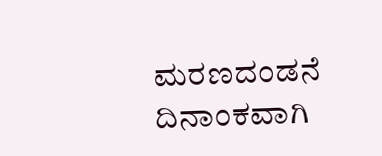ಮರಣದಂಡನೆ ದಿನಾಂಕವಾಗಿ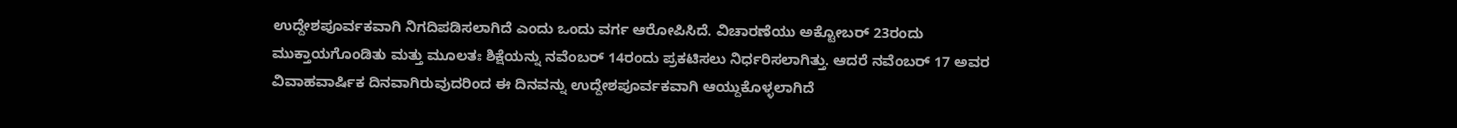ಉದ್ದೇಶಪೂರ್ವಕವಾಗಿ ನಿಗದಿಪಡಿಸಲಾಗಿದೆ ಎಂದು ಒಂದು ವರ್ಗ ಆರೋಪಿಸಿದೆ. ವಿಚಾರಣೆಯು ಅಕ್ಟೋಬರ್ 23ರಂದು ಮುಕ್ತಾಯಗೊಂಡಿತು ಮತ್ತು ಮೂಲತಃ ಶಿಕ್ಷೆಯನ್ನು ನವೆಂಬರ್ 14ರಂದು ಪ್ರಕಟಿಸಲು ನಿರ್ಧರಿಸಲಾಗಿತ್ತು. ಆದರೆ ನವೆಂಬರ್ 17 ಅವರ ವಿವಾಹವಾರ್ಷಿಕ ದಿನವಾಗಿರುವುದರಿಂದ ಈ ದಿನವನ್ನು ಉದ್ದೇಶಪೂರ್ವಕವಾಗಿ ಆಯ್ದುಕೊಳ್ಳಲಾಗಿದೆ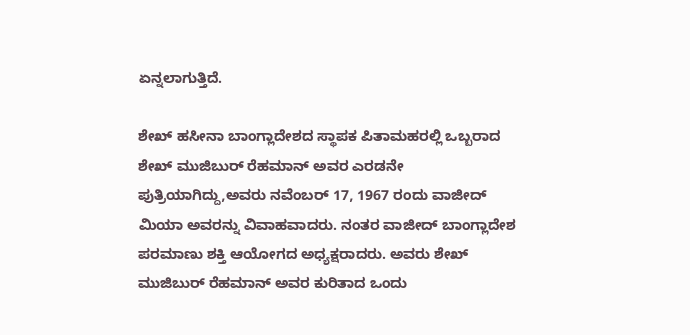ಏನ್ನಲಾಗುತ್ತಿದೆ.

ಶೇಖ್ ಹಸೀನಾ ಬಾಂಗ್ಲಾದೇಶದ ಸ್ಥಾಪಕ ಪಿತಾಮಹರಲ್ಲಿ ಒಬ್ಬರಾದ ಶೇಖ್ ಮುಜಿಬುರ್ ರೆಹಮಾನ್ ಅವರ ಎರಡನೇ ಪುತ್ರಿಯಾಗಿದ್ದು,ಅವರು ನವೆಂಬರ್ 17, 1967 ರಂದು ವಾಜೀದ್ ಮಿಯಾ ಅವರನ್ನು ವಿವಾಹವಾದರು. ನಂತರ ವಾಜೀದ್ ಬಾಂಗ್ಲಾದೇಶ ಪರಮಾಣು ಶಕ್ತಿ ಆಯೋಗದ ಅಧ್ಯಕ್ಷರಾದರು. ಅವರು ಶೇಖ್ ಮುಜಿಬುರ್ ರೆಹಮಾನ್ ಅವರ ಕುರಿತಾದ ಒಂದು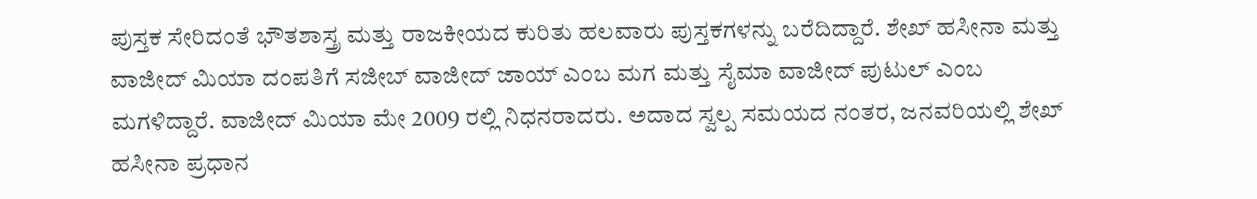ಪುಸ್ತಕ ಸೇರಿದಂತೆ ಭೌತಶಾಸ್ತ್ರ ಮತ್ತು ರಾಜಕೀಯದ ಕುರಿತು ಹಲವಾರು ಪುಸ್ತಕಗಳನ್ನು ಬರೆದಿದ್ದಾರೆ. ಶೇಖ್ ಹಸೀನಾ ಮತ್ತು ವಾಜೀದ್ ಮಿಯಾ ದಂಪತಿಗೆ ಸಜೀಬ್ ವಾಜೀದ್ ಜಾಯ್ ಎಂಬ ಮಗ ಮತ್ತು ಸೈಮಾ ವಾಜೀದ್ ಪುಟುಲ್ ಎಂಬ ಮಗಳಿದ್ದಾರೆ. ವಾಜೀದ್ ಮಿಯಾ ಮೇ 2009 ರಲ್ಲಿ ನಿಧನರಾದರು. ಅದಾದ ಸ್ವಲ್ಪ ಸಮಯದ ನಂತರ, ಜನವರಿಯಲ್ಲಿ ಶೇಖ್ ಹಸೀನಾ ಪ್ರಧಾನ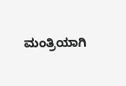ಮಂತ್ರಿಯಾಗಿ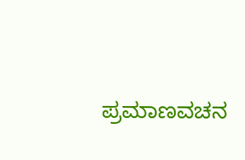ಪ್ರಮಾಣವಚನ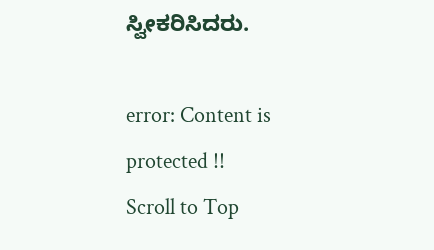ಸ್ವೀಕರಿಸಿದರು.

error: Content is protected !!
Scroll to Top